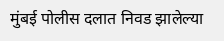मुंबई पोलीस दलात निवड झालेल्या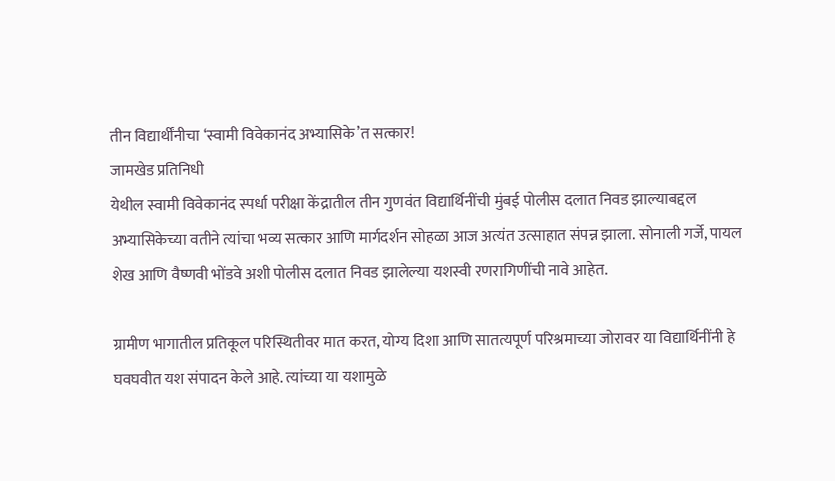तीन विद्यार्थींनीचा ‘स्वामी विवेकानंद अभ्यासिके’त सत्कार!
जामखेड प्रतिनिधी
येथील स्वामी विवेकानंद स्पर्धा परीक्षा केंद्रातील तीन गुणवंत विद्यार्थिनींची मुंबई पोलीस दलात निवड झाल्याबद्दल अभ्यासिकेच्या वतीने त्यांचा भव्य सत्कार आणि मार्गदर्शन सोहळा आज अत्यंत उत्साहात संपन्न झाला. सोनाली गर्जे, पायल शेख आणि वैष्णवी भोंडवे अशी पोलीस दलात निवड झालेल्या यशस्वी रणरागिणींची नावे आहेत.

ग्रामीण भागातील प्रतिकूल परिस्थितीवर मात करत, योग्य दिशा आणि सातत्यपूर्ण परिश्रमाच्या जोरावर या विद्यार्थिनींनी हे घवघवीत यश संपादन केले आहे. त्यांच्या या यशामुळे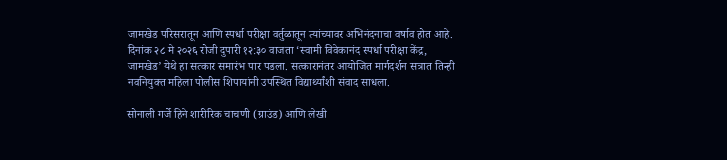जामखेड परिसरातून आणि स्पर्धा परीक्षा वर्तुळातून त्यांच्यावर अभिनंदनाचा वर्षाव होत आहे. दिनांक २८ मे २०२६ रोजी दुपारी १२:३० वाजता ‘स्वामी विवेकानंद स्पर्धा परीक्षा केंद्र, जामखेड’ येथे हा सत्कार समारंभ पार पडला. सत्कारानंतर आयोजित मार्गदर्शन सत्रात तिन्ही नवनियुक्त महिला पोलीस शिपायांनी उपस्थित विद्यार्थ्यांशी संवाद साधला.

सोनाली गर्जे हिने शारीरिक चाचणी (ग्राउंड) आणि लेखी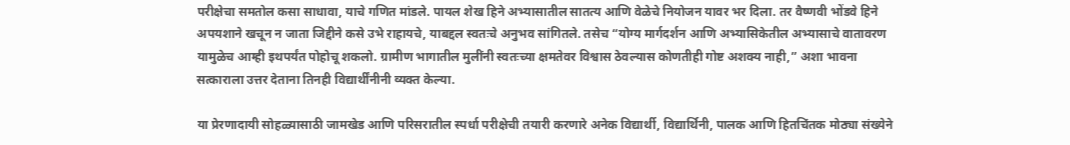परीक्षेचा समतोल कसा साधावा, याचे गणित मांडले. पायल शेख हिने अभ्यासातील सातत्य आणि वेळेचे नियोजन यावर भर दिला. तर वैष्णवी भोंडवे हिने अपयशाने खचून न जाता जिद्दीने कसे उभे राहायचे, याबद्दल स्वतःचे अनुभव सांगितले. तसेच “योग्य मार्गदर्शन आणि अभ्यासिकेतील अभ्यासाचे वातावरण यामुळेच आम्ही इथपर्यंत पोहोचू शकलो. ग्रामीण भागातील मुलींनी स्वतःच्या क्षमतेवर विश्वास ठेवल्यास कोणतीही गोष्ट अशक्य नाही,” अशा भावना सत्काराला उत्तर देताना तिनही विद्यार्थींनीनी व्यक्त केल्या.

या प्रेरणादायी सोहळ्यासाठी जामखेड आणि परिसरातील स्पर्धा परीक्षेची तयारी करणारे अनेक विद्यार्थी, विद्यार्थिनी, पालक आणि हितचिंतक मोठ्या संख्येने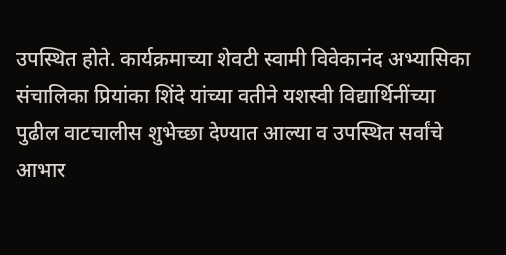उपस्थित होते. कार्यक्रमाच्या शेवटी स्वामी विवेकानंद अभ्यासिका संचालिका प्रियांका शिंदे यांच्या वतीने यशस्वी विद्यार्थिनींच्या पुढील वाटचालीस शुभेच्छा देण्यात आल्या व उपस्थित सर्वांचे आभार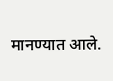मानण्यात आले.